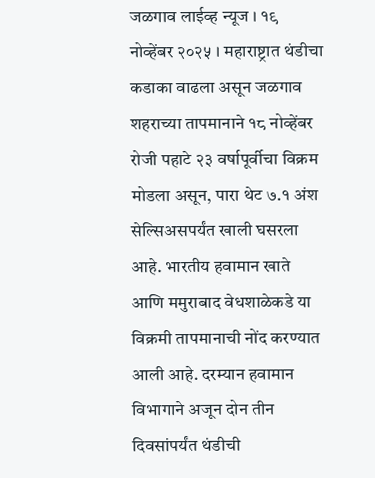जळगाव लाईव्ह न्यूज । १९ नोव्हेंबर २०२५ । महाराष्ट्रात थंडीचा कडाका वाढला असून जळगाव शहराच्या तापमानाने १८ नोव्हेंबर रोजी पहाटे २३ वर्षापूर्वीचा विक्रम मोडला असून, पारा थेट ७.१ अंश सेल्सिअसपर्यंत खाली घसरला आहे. भारतीय हवामान खाते आणि ममुराबाद वेधशाळेकडे या विक्रमी तापमानाची नोंद करण्यात आली आहे. दरम्यान हवामान विभागाने अजून दोन तीन दिवसांपर्यंत थंडीची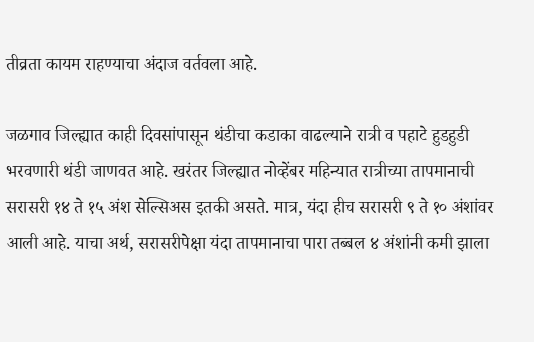तीव्रता कायम राहण्याचा अंदाज वर्तवला आहे.

जळगाव जिल्ह्यात काही दिवसांपासून थंडीचा कडाका वाढल्याने रात्री व पहाटे हुडहुडी भरवणारी थंडी जाणवत आहे. खरंतर जिल्ह्यात नोव्हेंबर महिन्यात रात्रीच्या तापमानाची सरासरी १४ ते १५ अंश सेल्सिअस इतकी असते. मात्र, यंदा हीच सरासरी ९ ते १० अंशांवर आली आहे. याचा अर्थ, सरासरीपेक्षा यंदा तापमानाचा पारा तब्बल ४ अंशांनी कमी झाला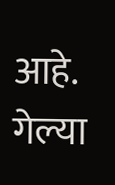आहे. गेल्या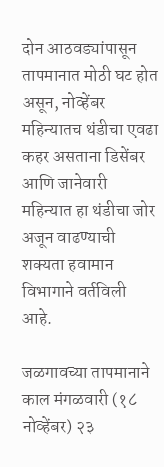दोन आठवड्यांपासून तापमानात मोठी घट होत असून, नोव्हेंबर महिन्यातच थंडीचा एवढा कहर असताना डिसेंबर आणि जानेवारी महिन्यात हा थंडीचा जोर अजून वाढण्याची शक्यता हवामान विभागाने वर्तविली आहे.

जळगावच्या तापमानाने काल मंगळवारी (१८ नोव्हेंबर) २३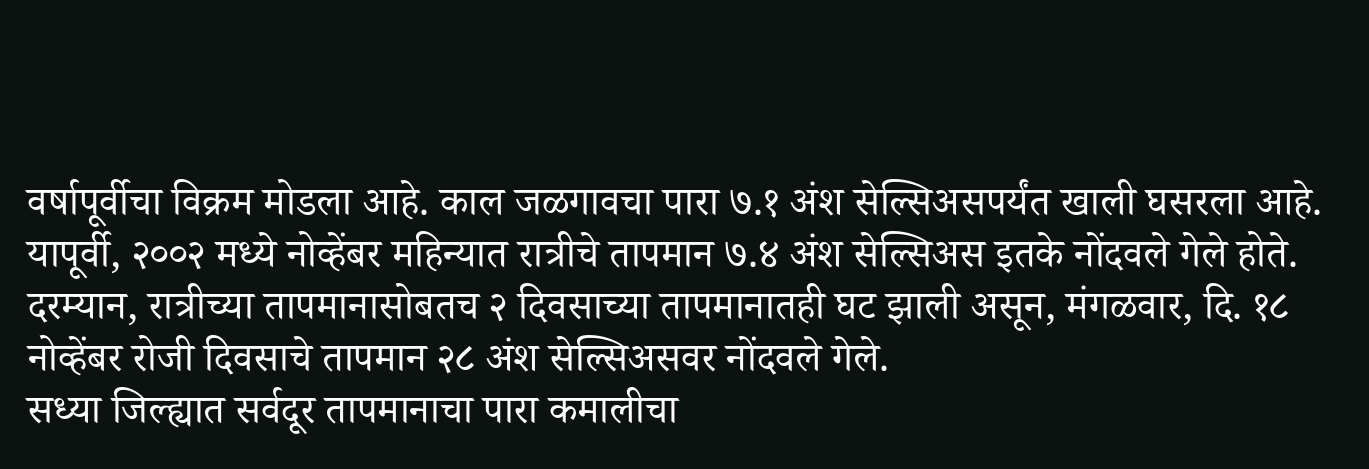वर्षापूर्वीचा विक्रम मोडला आहे. काल जळगावचा पारा ७.१ अंश सेल्सिअसपर्यंत खाली घसरला आहे. यापूर्वी, २००२ मध्ये नोव्हेंबर महिन्यात रात्रीचे तापमान ७.४ अंश सेल्सिअस इतके नोंदवले गेले होते. दरम्यान, रात्रीच्या तापमानासोबतच २ दिवसाच्या तापमानातही घट झाली असून, मंगळवार, दि. १८ नोव्हेंबर रोजी दिवसाचे तापमान २८ अंश सेल्सिअसवर नोंदवले गेले.
सध्या जिल्ह्यात सर्वदूर तापमानाचा पारा कमालीचा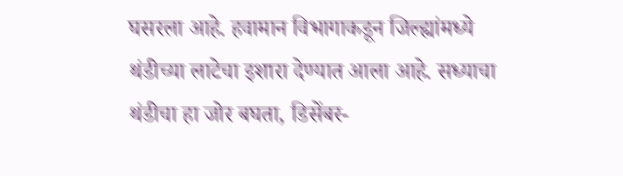घसरला आहे. हवामान विभागाकडून जिल्ह्यांमध्ये थंडीच्या लाटेचा इशारा देण्यात आला आहे. सध्याचा थंडीचा हा जोर बघता, डिसेंबर-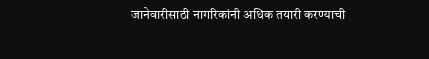जानेवारीसाठी नागरिकांनी अधिक तयारी करण्याची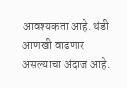आवश्यकता आहे. थंडी आणखी वाढणार असल्याचा अंदाज आहे.